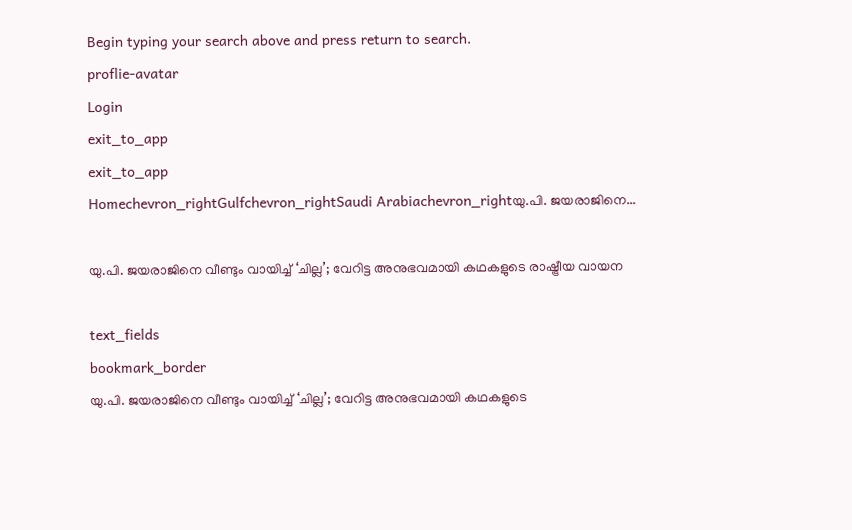Begin typing your search above and press return to search.
proflie-avatar
Login
exit_to_app
exit_to_app
Homechevron_rightGulfchevron_rightSaudi Arabiachevron_rightയു.പി. ജയരാജിനെ...

യു.പി. ജയരാജിനെ വീണ്ടും വായിച്ച് ‘ചില്ല’; വേറിട്ട അനുഭവമായി കഥകളുടെ രാഷ്ട്രീയ വായന

text_fields
bookmark_border
യു.പി. ജയരാജിനെ വീണ്ടും വായിച്ച് ‘ചില്ല’; വേറിട്ട അനുഭവമായി കഥകളുടെ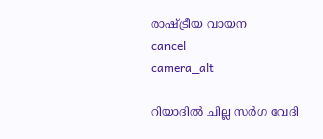രാഷ്ട്രീയ വായന
cancel
camera_alt

റിയാദിൽ ചില്ല സർഗ വേദി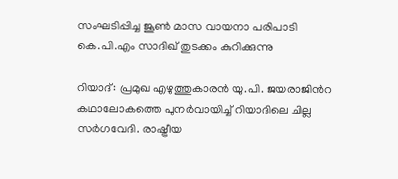സംഘടിപ്പിച്ച ജൂൺ മാസ വായനാ പരിപാടി കെ.പി.എം സാദിഖ് തുടക്കം കുറിക്കുന്നു

റിയാദ്: പ്രമുഖ എഴുത്തുകാരൻ യു.പി. ജയരാജിൻറ കഥാലോകത്തെ പുനർവായിച്ച് റിയാദിലെ ചില്ല സർഗവേദി. രാഷ്ട്രീയ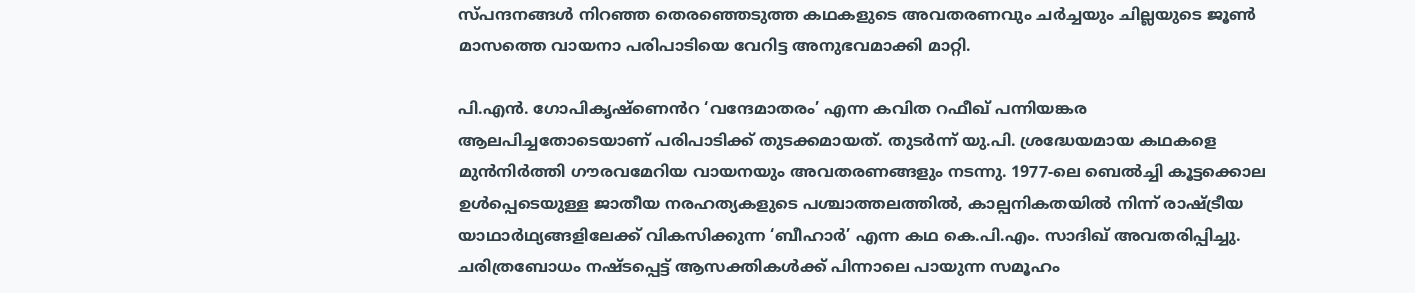സ്പന്ദനങ്ങൾ നിറഞ്ഞ തെരഞ്ഞെടുത്ത കഥകളുടെ അവതരണവും ചർച്ചയും ചില്ലയുടെ ജൂൺ മാസത്തെ വായനാ പരിപാടിയെ വേറിട്ട അനുഭവമാക്കി മാറ്റി.

പി.എൻ. ഗോപികൃഷ്ണെൻറ ‘വന്ദേമാതരം’ എന്ന കവിത റഫീഖ് പന്നിയങ്കര ആലപിച്ചതോടെയാണ് പരിപാടിക്ക് തുടക്കമായത്. തുടർന്ന് യു.പി. ശ്രദ്ധേയമായ കഥകളെ മുൻനിർത്തി ഗൗരവമേറിയ വായനയും അവതരണങ്ങളും നടന്നു. 1977-ലെ ബെൽച്ചി കൂട്ടക്കൊല ഉൾപ്പെടെയുള്ള ജാതീയ നരഹത്യകളുടെ പശ്ചാത്തലത്തിൽ, കാല്പനികതയിൽ നിന്ന് രാഷ്ട്രീയ യാഥാർഥ്യങ്ങളിലേക്ക് വികസിക്കുന്ന ‘ബീഹാർ’ എന്ന കഥ കെ.പി.എം. സാദിഖ് അവതരിപ്പിച്ചു. ചരിത്രബോധം നഷ്ടപ്പെട്ട് ആസക്തികൾക്ക് പിന്നാലെ പായുന്ന സമൂഹം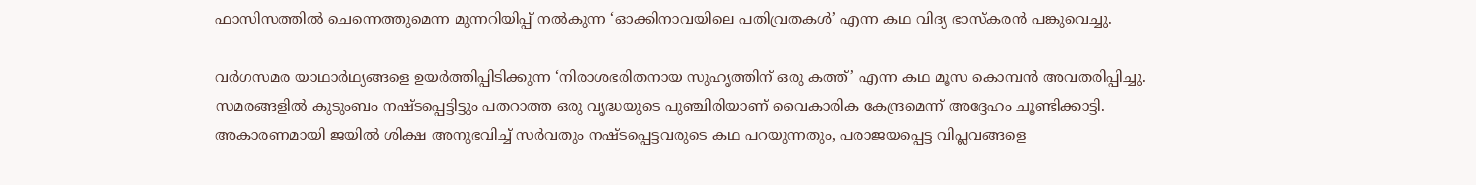ഫാസിസത്തിൽ ചെന്നെത്തുമെന്ന മുന്നറിയിപ്പ് നൽകുന്ന ‘ഓക്കിനാവയിലെ പതിവ്രതകൾ’ എന്ന കഥ വിദ്യ ഭാസ്കരൻ പങ്കുവെച്ചു.

വർഗസമര യാഥാർഥ്യങ്ങളെ ഉയർത്തിപ്പിടിക്കുന്ന ‘നിരാശഭരിതനായ സുഹൃത്തിന് ഒരു കത്ത്’ എന്ന കഥ മൂസ കൊമ്പൻ അവതരിപ്പിച്ചു. സമരങ്ങളിൽ കുടുംബം നഷ്ടപ്പെട്ടിട്ടും പതറാത്ത ഒരു വൃദ്ധയുടെ പുഞ്ചിരിയാണ് വൈകാരിക കേന്ദ്രമെന്ന് അദ്ദേഹം ചൂണ്ടിക്കാട്ടി. അകാരണമായി ജയിൽ ശിക്ഷ അനുഭവിച്ച് സർവതും നഷ്ടപ്പെട്ടവരുടെ കഥ പറയുന്നതും, പരാജയപ്പെട്ട വിപ്ലവങ്ങളെ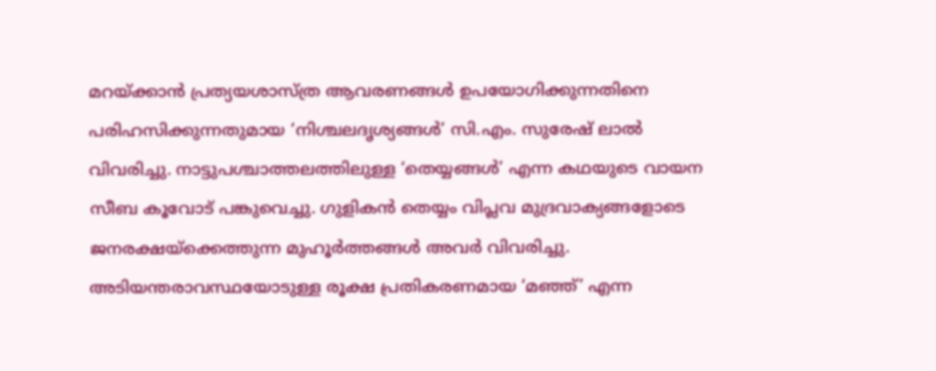മറയ്ക്കാൻ പ്രത്യയശാസ്ത്ര ആവരണങ്ങൾ ഉപയോഗിക്കുന്നതിനെ പരിഹസിക്കുന്നതുമായ ‘നിശ്ചലദൃശ്യങ്ങൾ’ സി.എം. സുരേഷ് ലാൽ വിവരിച്ചു. നാട്ടുപശ്ചാത്തലത്തിലുള്ള ‘തെയ്യങ്ങൾ’ എന്ന കഥയുടെ വായന സീബ കൂവോട് പങ്കുവെച്ചു. ഗുളികൻ തെയ്യം വിപ്ലവ മുദ്രവാക്യങ്ങളോടെ ജനരക്ഷയ്ക്കെത്തുന്ന മുഹൂർത്തങ്ങൾ അവർ വിവരിച്ചു. അടിയന്തരാവസ്ഥയോടുള്ള രൂക്ഷ പ്രതികരണമായ ‘മഞ്ഞ്’ എന്ന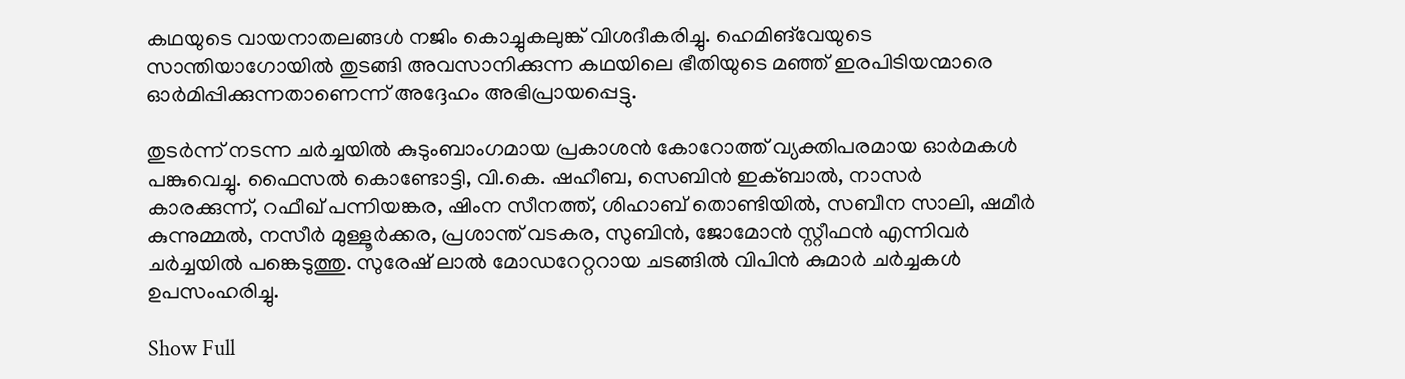കഥയുടെ വായനാതലങ്ങൾ നജിം കൊച്ചുകലുങ്ക് വിശദീകരിച്ചു. ഹെമിങ്‌വേയുടെ സാന്തിയാഗോയിൽ തുടങ്ങി അവസാനിക്കുന്ന കഥയിലെ ഭീതിയുടെ മഞ്ഞ് ഇരപിടിയന്മാരെ ഓർമിപ്പിക്കുന്നതാണെന്ന് അദ്ദേഹം അഭിപ്രായപ്പെട്ടു.

തുടർന്ന് നടന്ന ചർച്ചയിൽ കുടുംബാംഗമായ പ്രകാശൻ കോറോത്ത് വ്യക്തിപരമായ ഓർമകൾ പങ്കുവെച്ചു. ഫൈസൽ കൊണ്ടോട്ടി, വി.കെ. ഷഹീബ, സെബിൻ ഇക്ബാൽ, നാസർ കാരക്കുന്ന്, റഫീഖ് പന്നിയങ്കര, ഷിംന സീനത്ത്, ശിഹാബ് തൊണ്ടിയിൽ, സബീന സാലി, ഷമീർ കുന്നുമ്മൽ, നസീർ മുള്ളൂർക്കര, പ്രശാന്ത് വടകര, സുബിൻ, ജോമോൻ സ്റ്റീഫൻ എന്നിവർ ചർച്ചയിൽ പങ്കെടുത്തു. സുരേഷ് ലാൽ മോഡറേറ്ററായ ചടങ്ങിൽ വിപിൻ കുമാർ ചർച്ചകൾ ഉപസംഹരിച്ചു.

Show Full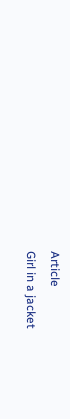Article
Girl in a jacket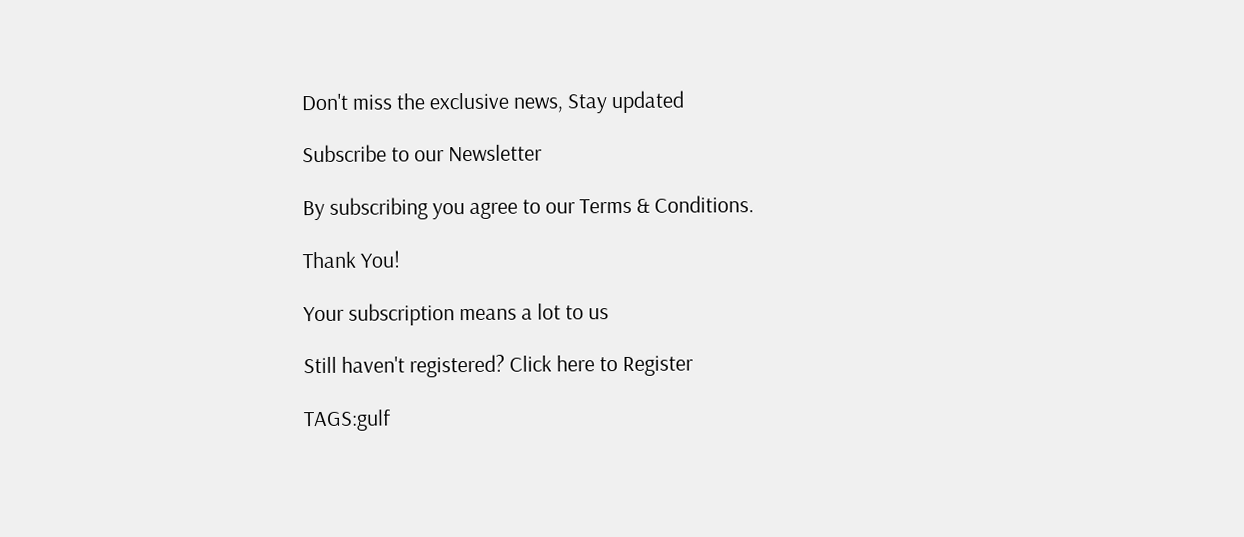Don't miss the exclusive news, Stay updated

Subscribe to our Newsletter

By subscribing you agree to our Terms & Conditions.

Thank You!

Your subscription means a lot to us

Still haven't registered? Click here to Register

TAGS:gulf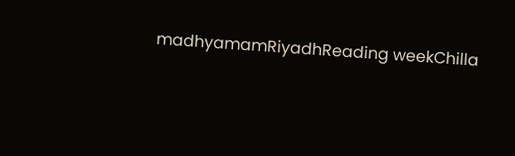madhyamamRiyadhReading weekChilla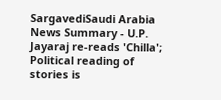SargavediSaudi Arabia
News Summary - U.P. Jayaraj re-reads 'Chilla'; Political reading of stories is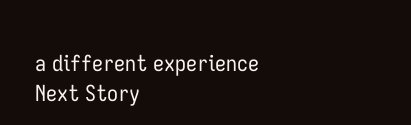a different experience
Next Story